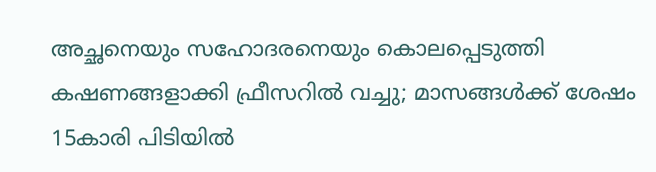അച്ഛനെയും സഹോദരനെയും കൊലപ്പെടുത്തി കഷണങ്ങളാക്കി ഫ്രീസറില്‍ വച്ചു; മാസങ്ങള്‍ക്ക് ശേഷം 15കാരി പിടിയില്‍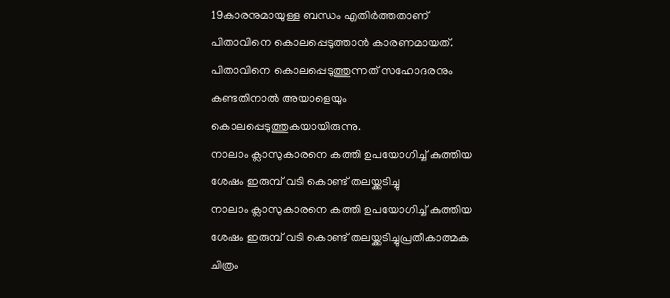19കാരനുമായുള്ള ബന്ധം എതിര്‍ത്തതാണ് പിതാവിനെ കൊലപ്പെടുത്താന്‍ കാരണമായത്. പിതാവിനെ കൊലപ്പെടുത്തുന്നത് സഹോദരനും കണ്ടതിനാല്‍ അയാളെയും കൊലപ്പെടുത്തുകയായിരുന്നു.
നാലാം ക്ലാസുകാരനെ കത്തി ഉപയോഗിച്ച് കുത്തിയ ശേഷം ഇരുമ്പ് വടി കൊണ്ട് തലയ്ക്കടിച്ചു
നാലാം ക്ലാസുകാരനെ കത്തി ഉപയോഗിച്ച് കുത്തിയ ശേഷം ഇരുമ്പ് വടി കൊണ്ട് തലയ്ക്കടിച്ചുപ്രതീകാത്മക ചിത്രം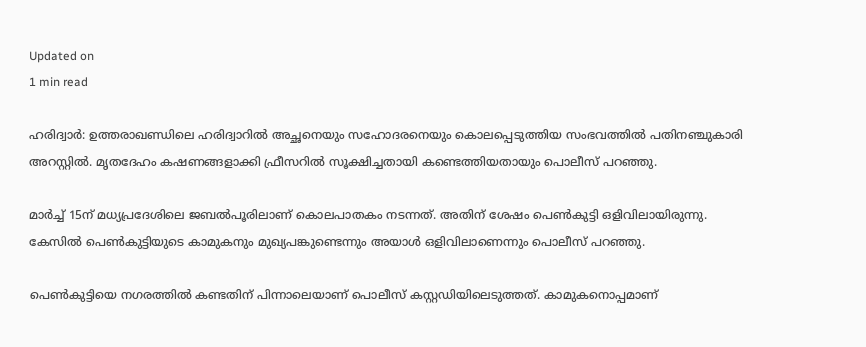Updated on
1 min read

ഹരിദ്വാര്‍: ഉത്തരാഖണ്ഡിലെ ഹരിദ്വാറില്‍ അച്ഛനെയും സഹോദരനെയും കൊലപ്പെടുത്തിയ സംഭവത്തില്‍ പതിനഞ്ചുകാരി അറസ്റ്റില്‍. മൃതദേഹം കഷണങ്ങളാക്കി ഫ്രീസറില്‍ സൂക്ഷിച്ചതായി കണ്ടെത്തിയതായും പൊലീസ് പറഞ്ഞു.

മാര്‍ച്ച് 15ന് മധ്യപ്രദേശിലെ ജബല്‍പൂരിലാണ് കൊലപാതകം നടന്നത്. അതിന് ശേഷം പെണ്‍കുട്ടി ഒളിവിലായിരുന്നു. കേസില്‍ പെണ്‍കുട്ടിയുടെ കാമുകനും മുഖ്യപങ്കുണ്ടെന്നും അയാള്‍ ഒളിവിലാണെന്നും പൊലീസ് പറഞ്ഞു.

പെണ്‍കുട്ടിയെ നഗരത്തില്‍ കണ്ടതിന് പിന്നാലെയാണ് പൊലീസ് കസ്റ്റഡിയിലെടുത്തത്. കാമുകനൊപ്പമാണ്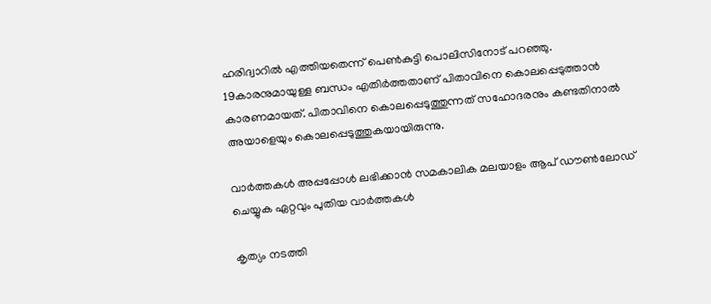ഹരിദ്വാറില്‍ എത്തിയതെന്ന് പെണ്‍കുട്ടി പൊലിസിനോട് പറഞ്ഞു. 19കാരനുമായുള്ള ബന്ധം എതിര്‍ത്തതാണ് പിതാവിനെ കൊലപ്പെടുത്താന്‍ കാരണമായത്. പിതാവിനെ കൊലപ്പെടുത്തുന്നത് സഹോദരനും കണ്ടതിനാല്‍ അയാളെയും കൊലപ്പെടുത്തുകയായിരുന്നു.

വാര്‍ത്തകള്‍ അപ്പപ്പോള്‍ ലഭിക്കാന്‍ സമകാലിക മലയാളം ആപ് ഡൗണ്‍ലോഡ് ചെയ്യുക ഏറ്റവും പുതിയ വാര്‍ത്തകള്‍

കൃത്യം നടത്തി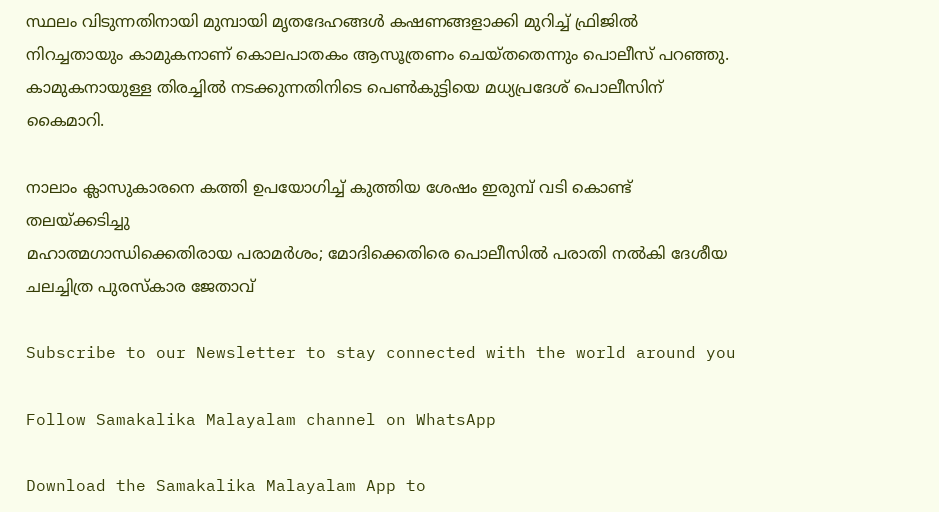സ്ഥലം വിടുന്നതിനായി മുമ്പായി മൃതദേഹങ്ങള്‍ കഷണങ്ങളാക്കി മുറിച്ച് ഫ്രിജില്‍ നിറച്ചതായും കാമുകനാണ് കൊലപാതകം ആസൂത്രണം ചെയ്തതെന്നും പൊലീസ് പറഞ്ഞു. കാമുകനായുള്ള തിരച്ചില്‍ നടക്കുന്നതിനിടെ പെണ്‍കുട്ടിയെ മധ്യപ്രദേശ് പൊലീസിന് കൈമാറി.

നാലാം ക്ലാസുകാരനെ കത്തി ഉപയോഗിച്ച് കുത്തിയ ശേഷം ഇരുമ്പ് വടി കൊണ്ട് തലയ്ക്കടിച്ചു
മഹാത്മഗാന്ധിക്കെതിരായ പരാമര്‍ശം; മോദിക്കെതിരെ പൊലീസില്‍ പരാതി നല്‍കി ദേശീയ ചലച്ചിത്ര പുരസ്‌കാര ജേതാവ്

Subscribe to our Newsletter to stay connected with the world around you

Follow Samakalika Malayalam channel on WhatsApp

Download the Samakalika Malayalam App to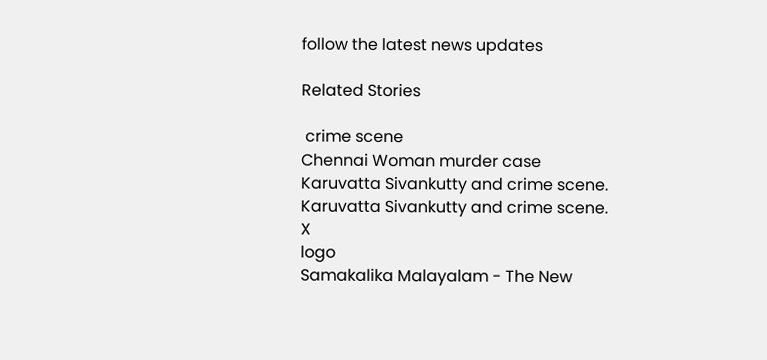follow the latest news updates

Related Stories

 crime scene
Chennai Woman murder case
Karuvatta Sivankutty and crime scene.
Karuvatta Sivankutty and crime scene.
X
logo
Samakalika Malayalam - The New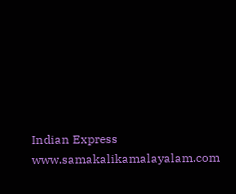Indian Express
www.samakalikamalayalam.com